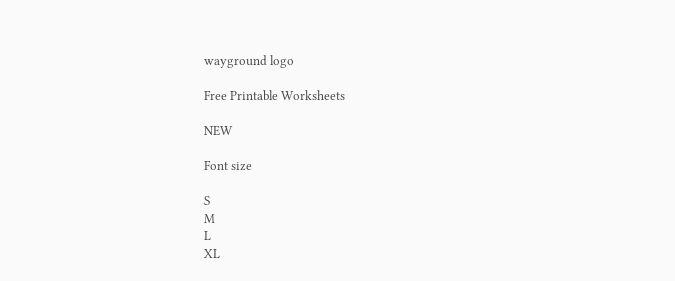wayground logo

Free Printable Worksheets

NEW

Font size

S
M
L
XL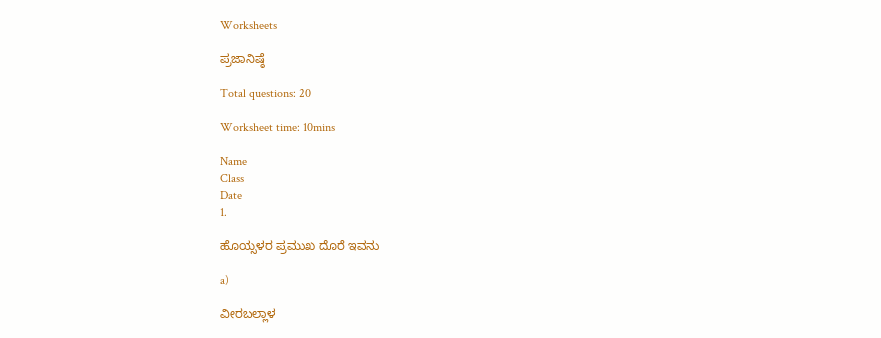Worksheets

ಪ್ರಜಾನಿಷ್ಠೆ

Total questions: 20

Worksheet time: 10mins

Name
Class
Date
1.

ಹೊಯ್ಸಳರ ಪ್ರಮುಖ ದೊರೆ ಇವನು

a)

ವೀರಬಲ್ಲಾಳ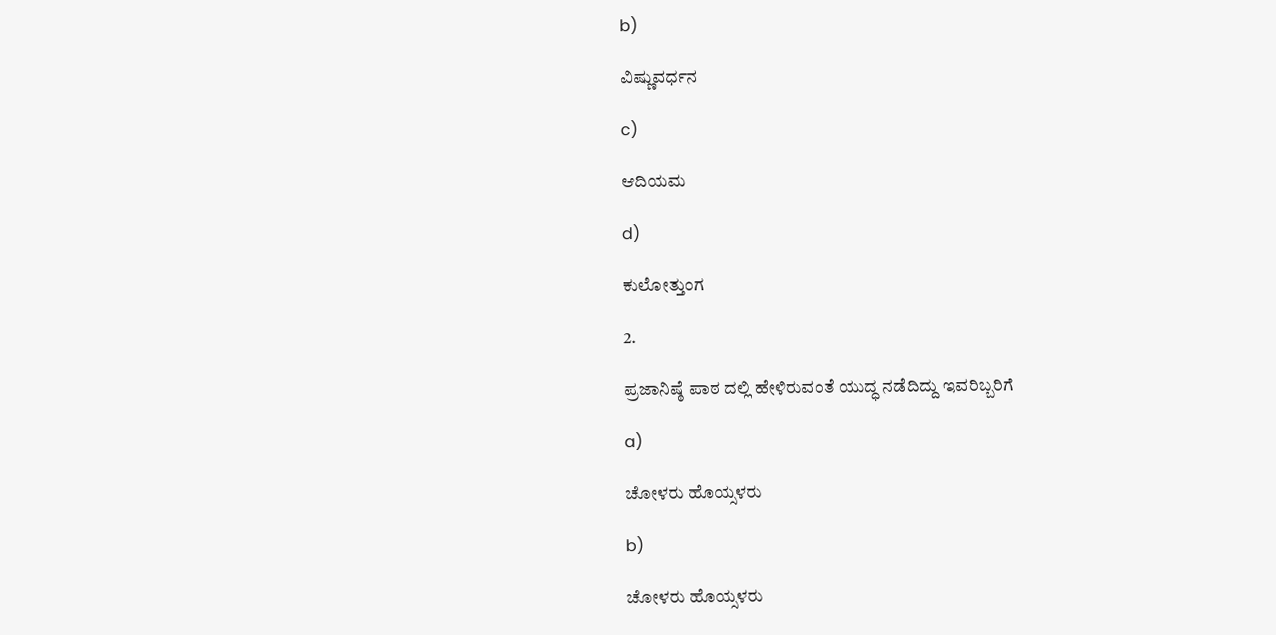b)

ವಿಷ್ಣುವರ್ಧನ

c)

ಆದಿಯಮ

d)

ಕುಲೋತ್ತುಂಗ

2.

ಪ್ರಜಾನಿಷ್ಠೆ ಪಾಠ ದಲ್ಲಿ ಹೇಳಿರುವಂತೆ ಯುದ್ಧ ನಡೆದಿದ್ದು ಇವರಿಬ್ಬರಿಗೆ

a)

ಚೋಳರು ಹೊಯ್ಸಳರು

b)

ಚೋಳರು ಹೊಯ್ಸಳರು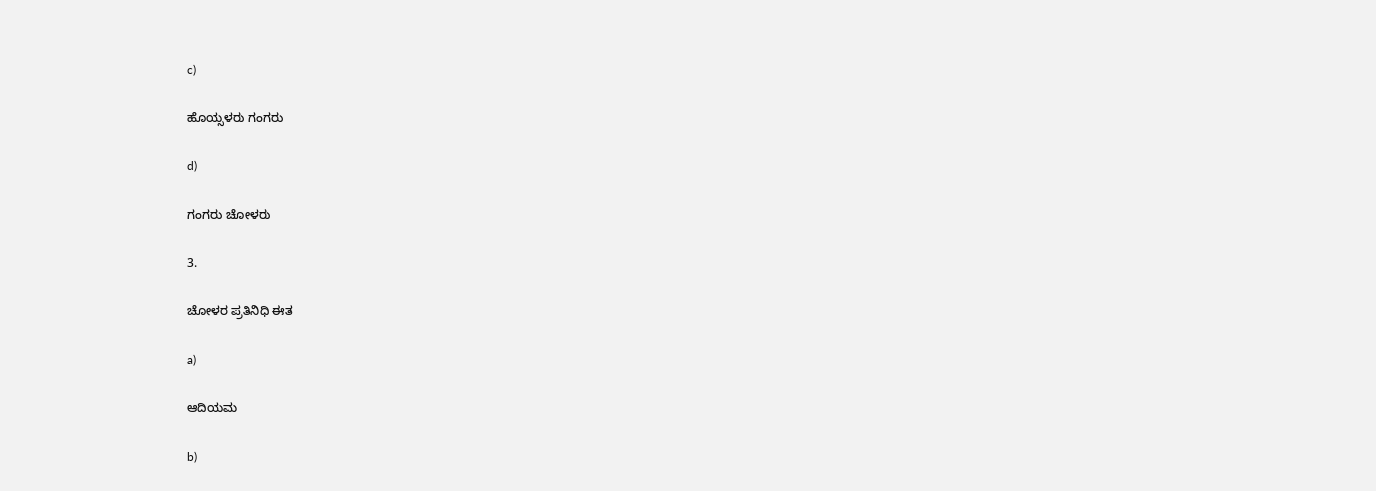c)

ಹೊಯ್ಸಳರು ಗಂಗರು

d)

ಗಂಗರು ಚೋಳರು

3.

ಚೋಳರ ಪ್ರತಿನಿಧಿ ಈತ

a)

ಆದಿಯಮ

b)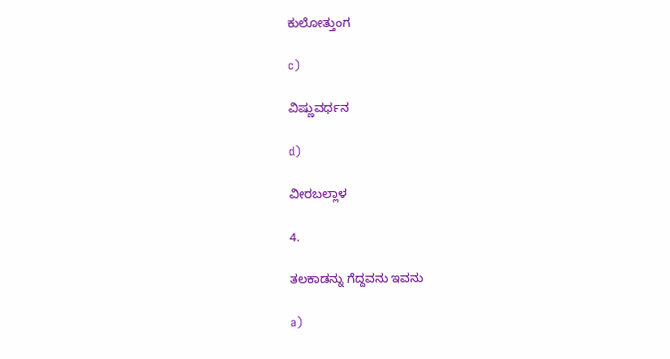ಕುಲೋತ್ತುಂಗ

c)

ವಿಷ್ಣುವರ್ಧನ

d)

ವೀರಬಲ್ಲಾಳ

4.

ತಲಕಾಡನ್ನು ಗೆದ್ದವನು ಇವನು

a)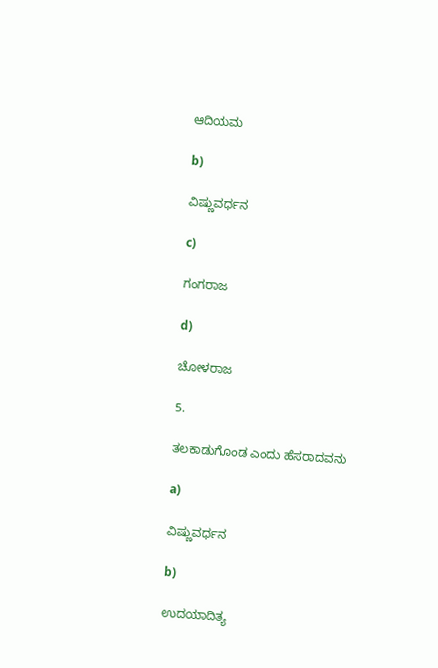ಆದಿಯಮ

b)

ವಿಷ್ಣುವರ್ಧನ

c)

ಗಂಗರಾಜ

d)

ಚೋಳರಾಜ

5.

ತಲಕಾಡುಗೊಂಡ ಎಂದು ಹೆಸರಾದವನು

a)

ವಿಷ್ಣುವರ್ಧನ

b)

ಉದಯಾದಿತ್ಯ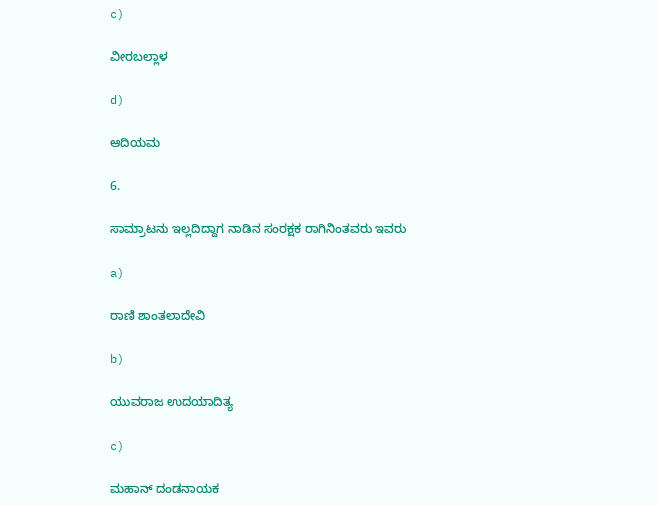c)

ವೀರಬಲ್ಲಾಳ

d)

ಆದಿಯಮ

6.

ಸಾಮ್ರಾಟನು ಇಲ್ಲದಿದ್ದಾಗ ನಾಡಿನ ಸಂರಕ್ಷಕ ರಾಗಿನಿಂತವರು ಇವರು

a)

ರಾಣಿ ಶಾಂತಲಾದೇವಿ

b)

ಯುವರಾಜ ಉದಯಾದಿತ್ಯ

c)

ಮಹಾನ್ ದಂಡನಾಯಕ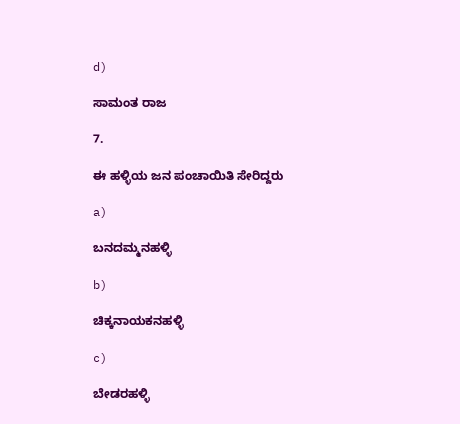d)

ಸಾಮಂತ ರಾಜ

7.

ಈ ಹಳ್ಳಿಯ ಜನ ಪಂಚಾಯಿತಿ ಸೇರಿದ್ದರು

a)

ಬನದಮ್ಮನಹಳ್ಳಿ

b)

ಚಿಕ್ಕನಾಯಕನಹಳ್ಳಿ

c)

ಬೇಡರಹಳ್ಳಿ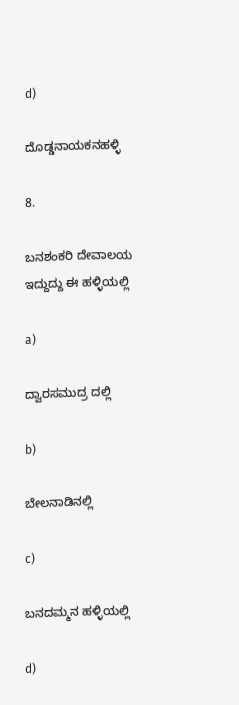d)

ದೊಡ್ಡನಾಯಕನಹಳ್ಳಿ

8.

ಬನಶಂಕರಿ ದೇವಾಲಯ ಇದ್ದುದ್ದು ಈ ಹಳ್ಳಿಯಲ್ಲಿ

a)

ದ್ವಾರಸಮುದ್ರ ದಲ್ಲಿ

b)

ಬೇಲನಾಡಿನಲ್ಲಿ

c)

ಬನದಮ್ಮನ ಹಳ್ಳಿಯಲ್ಲಿ

d)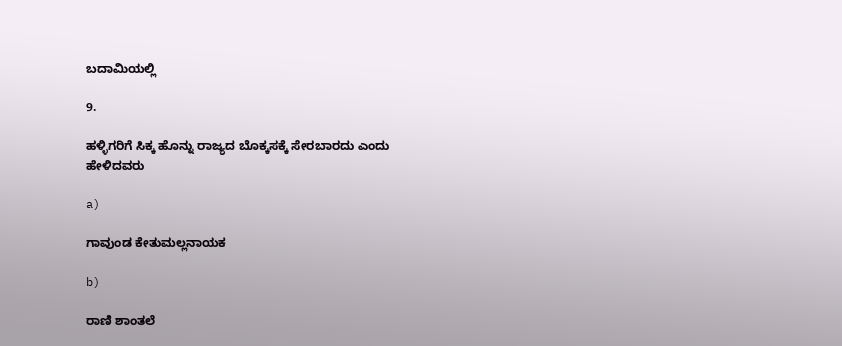ಬದಾಮಿಯಲ್ಲಿ

9.

ಹಳ್ಳಿಗರಿಗೆ ಸಿಕ್ಕ ಹೊನ್ನು ರಾಜ್ಯದ ಬೊಕ್ಕಸಕ್ಕೆ ಸೇರಬಾರದು ಎಂದು ಹೇಳಿದವರು

a)

ಗಾವುಂಡ ಕೇತುಮಲ್ಲನಾಯಕ

b)

ರಾಣಿ ಶಾಂತಲೆ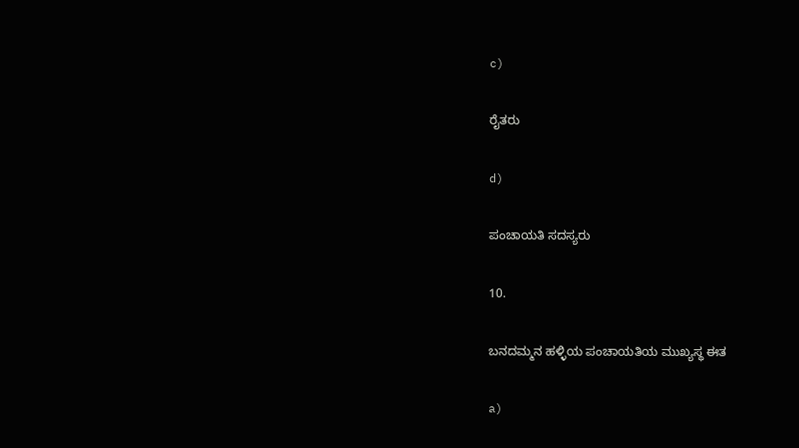c)

ರೈತರು

d)

ಪಂಚಾಯತಿ ಸದಸ್ಯರು

10.

ಬನದಮ್ಮನ ಹಳ್ಳಿಯ ಪಂಚಾಯತಿಯ ಮುಖ್ಯಸ್ಥ ಈತ

a)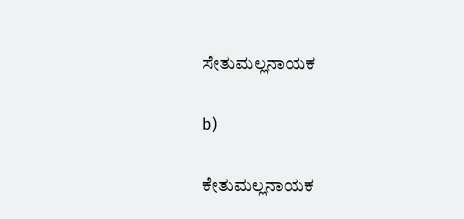ಸೇತುಮಲ್ಲನಾಯಕ

b)

ಕೇತುಮಲ್ಲನಾಯಕ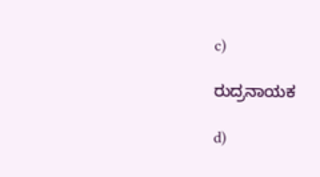c)

ರುದ್ರನಾಯಕ

d)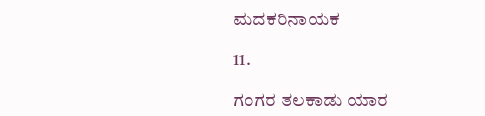ಮದಕರಿನಾಯಕ

11.

ಗಂಗರ ತಲಕಾಡು ಯಾರ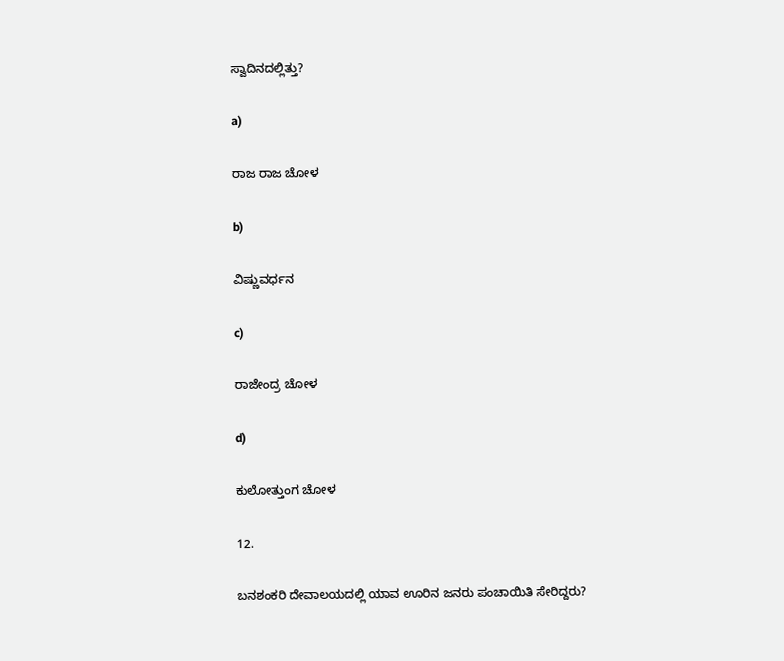ಸ್ವಾದಿನದಲ್ಲಿತ್ತು?

a)

ರಾಜ ರಾಜ ಚೋಳ

b)

ವಿಷ್ಣುವರ್ಧನ

c)

ರಾಜೇಂದ್ರ ಚೋಳ

d)

ಕುಲೋತ್ತುಂಗ ಚೋಳ

12.

ಬನಶಂಕರಿ ದೇವಾಲಯದಲ್ಲಿ ಯಾವ ಊರಿನ ಜನರು ಪಂಚಾಯಿತಿ ಸೇರಿದ್ದರು?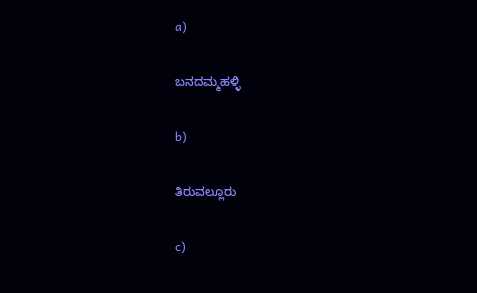a)

ಬನದಮ್ಮಹಳ್ಳಿ

b)

ತಿರುವಲ್ಲೂರು

c)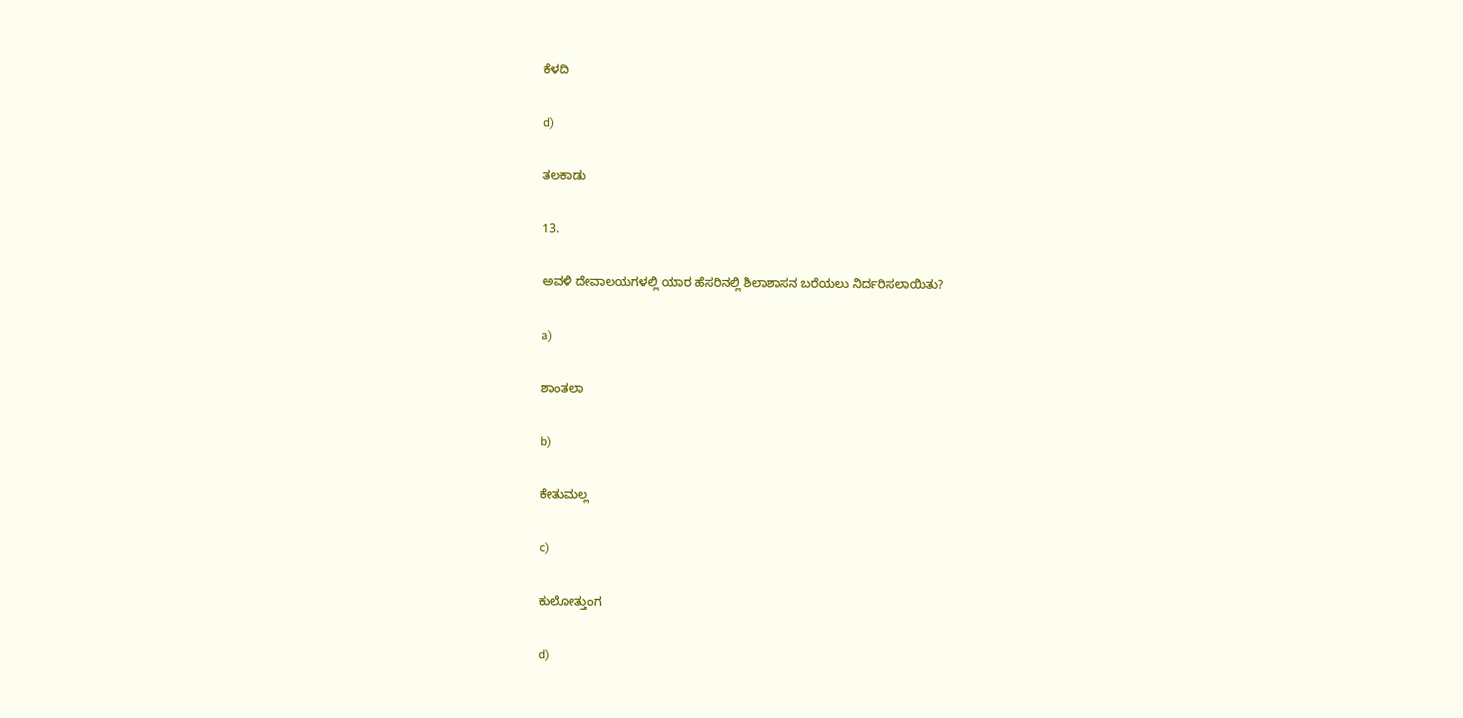ಕೆಳದಿ

d)

ತಲಕಾಡು

13.

ಅವಳಿ ದೇವಾಲಯಗಳಲ್ಲಿ ಯಾರ ಹೆಸರಿನಲ್ಲಿ ಶಿಲಾಶಾಸನ ಬರೆಯಲು ನಿರ್ದರಿಸಲಾಯಿತು?

a)

ಶಾಂತಲಾ

b)

ಕೇತುಮಲ್ಲ

c)

ಕುಲೋತ್ತುಂಗ

d)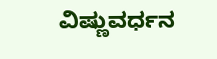ವಿಷ್ಣುವರ್ಧನ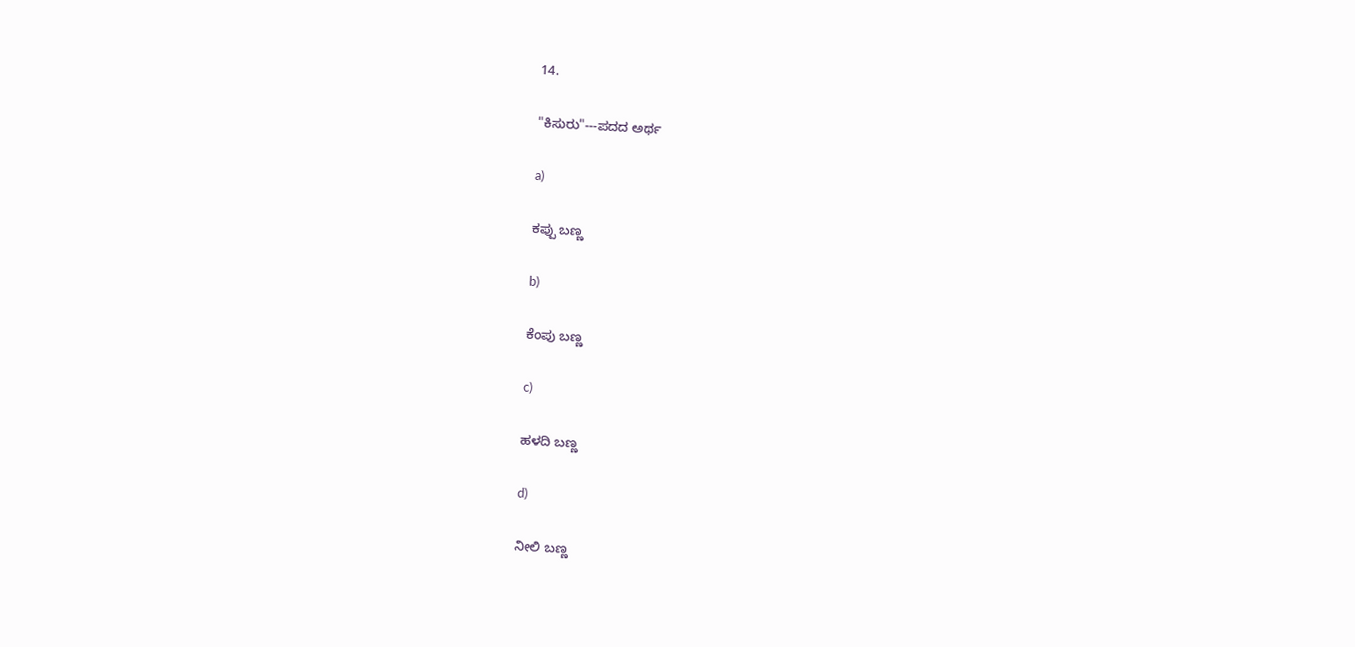14.

"ಕಿಸುರು"---ಪದದ ಅರ್ಥ

a)

ಕಪ್ಪು ಬಣ್ಣ

b)

ಕೆಂಪು ಬಣ್ಣ

c)

ಹಳದಿ ಬಣ್ಣ

d)

ನೀಲಿ ಬಣ್ಣ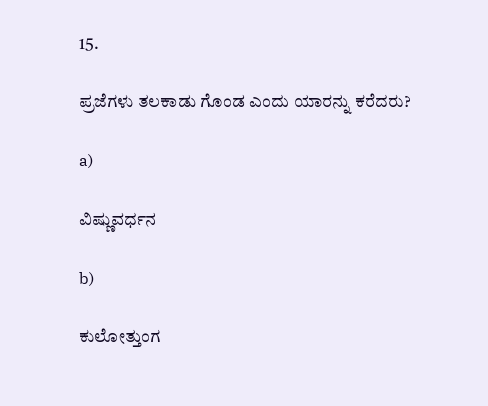15.

ಪ್ರಜೆಗಳು ತಲಕಾಡು ಗೊಂಡ ಎಂದು ಯಾರನ್ನು ಕರೆದರು?

a)

ವಿಷ್ಣುವರ್ಧನ

b)

ಕುಲೋತ್ತುಂಗ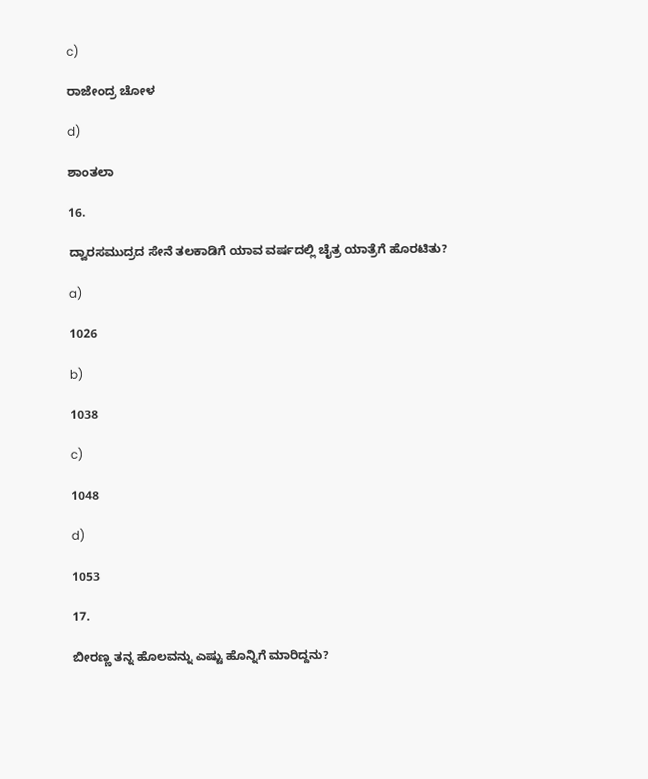c)

ರಾಜೇಂದ್ರ ಚೋಳ

d)

ಶಾಂತಲಾ

16.

ದ್ವಾರಸಮುದ್ರದ ಸೇನೆ ತಲಕಾಡಿಗೆ ಯಾವ ವರ್ಷದಲ್ಲಿ ಚೈತ್ರ ಯಾತ್ರೆಗೆ ಹೊರಟಿತು?

a)

1026

b)

1038

c)

1048

d)

1053

17.

ಬೀರಣ್ಣ ತನ್ನ ಹೊಲವನ್ನು ಎಷ್ಟು ಹೊನ್ನಿಗೆ ಮಾರಿದ್ದನು?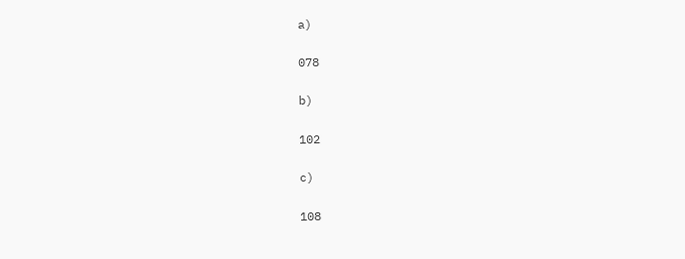a)

078

b)

102

c)

108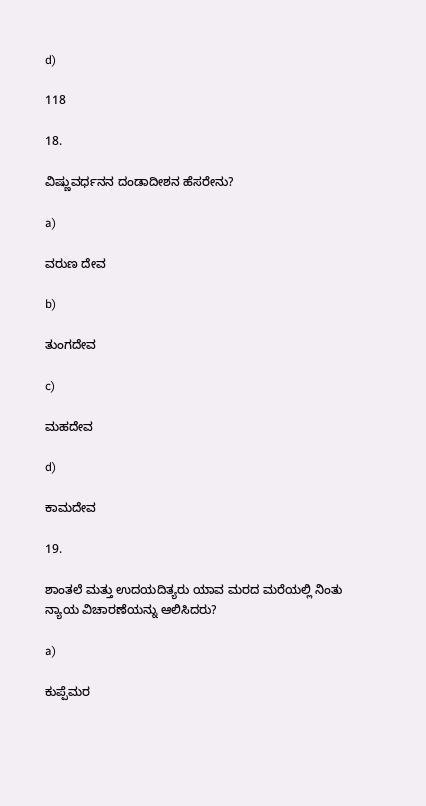d)

118

18.

ವಿಷ್ಣುವರ್ಧನನ ದಂಡಾದೀಶನ ಹೆಸರೇನು?

a)

ವರುಣ ದೇವ

b)

ತುಂಗದೇವ

c)

ಮಹದೇವ

d)

ಕಾಮದೇವ

19.

ಶಾಂತಲೆ ಮತ್ತು ಉದಯದಿತ್ಯರು ಯಾವ ಮರದ ಮರೆಯಲ್ಲಿ ನಿಂತು ನ್ಯಾಯ ವಿಚಾರಣೆಯನ್ನು ಆಲಿಸಿದರು?

a)

ಕುಪ್ಪೆಮರ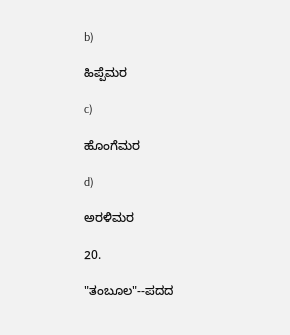b)

ಹಿಪ್ಪೆಮರ

c)

ಹೊಂಗೆಮರ

d)

ಅರಳಿಮರ

20.

"ತಂಬೂಲ"--ಪದದ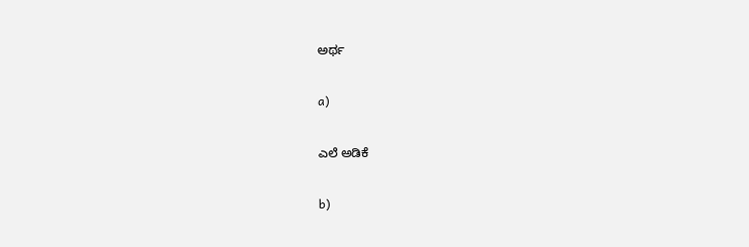ಅರ್ಥ

a)

ಎಲೆ ಅಡಿಕೆ

b)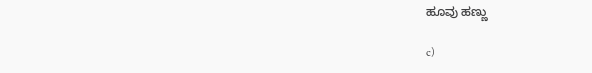ಹೂವು ಹಣ್ಣು

c)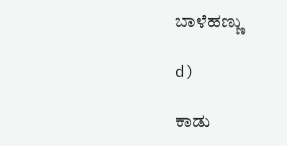ಬಾಳೆಹಣ್ಣು

d)

ಕಾಡು